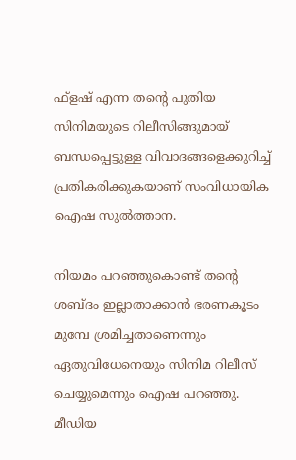ഫ്‌ളഷ് എന്ന തന്റെ പുതിയ സിനിമയുടെ റിലീസിങ്ങുമായ് ബന്ധപ്പെട്ടുള്ള വിവാദങ്ങളെക്കുറിച്ച് പ്രതികരിക്കുകയാണ് സംവിധായിക ഐഷ സുല്‍ത്താന.

നിയമം പറഞ്ഞുകൊണ്ട് തന്റെ ശബ്ദം ഇല്ലാതാക്കാന്‍ ഭരണകൂടം മുമ്പേ ശ്രമിച്ചതാണെന്നും ഏതുവിധേനെയും സിനിമ റിലീസ് ചെയ്യുമെന്നും ഐഷ പറഞ്ഞു. മീഡിയ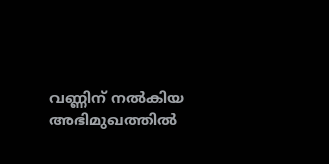വണ്ണിന് നല്‍കിയ അഭിമുഖത്തില്‍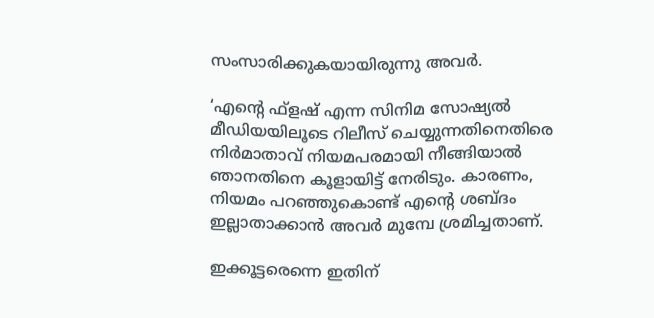സംസാരിക്കുകയായിരുന്നു അവര്‍.

‘എന്റെ ഫ്‌ളഷ് എന്ന സിനിമ സോഷ്യല്‍ മീഡിയയിലൂടെ റിലീസ് ചെയ്യുന്നതിനെതിരെ നിര്‍മാതാവ് നിയമപരമായി നീങ്ങിയാല്‍ ഞാനതിനെ കൂളായിട്ട് നേരിടും. കാരണം, നിയമം പറഞ്ഞുകൊണ്ട് എന്റെ ശബ്ദം ഇല്ലാതാക്കാന്‍ അവര്‍ മുമ്പേ ശ്രമിച്ചതാണ്.

ഇക്കൂട്ടരെന്നെ ഇതിന്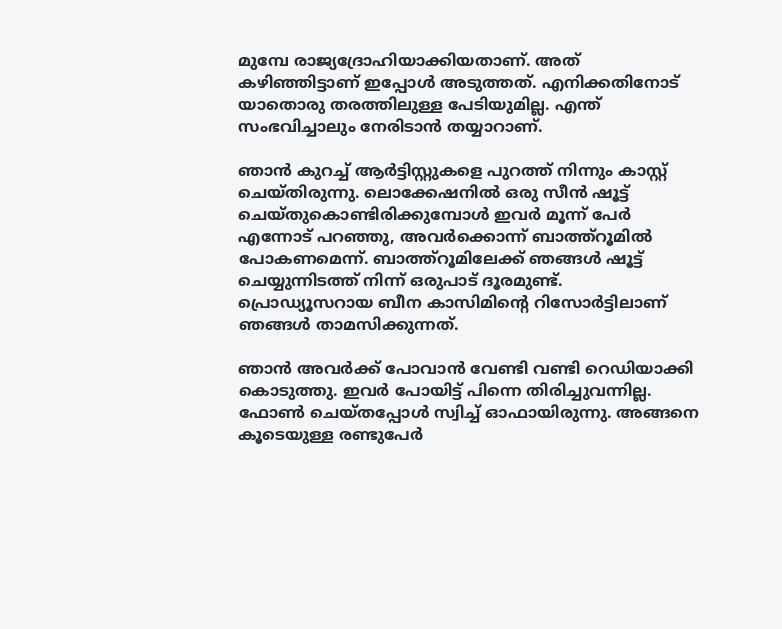മുമ്പേ രാജ്യദ്രോഹിയാക്കിയതാണ്. അത് കഴിഞ്ഞിട്ടാണ് ഇപ്പോള്‍ അടുത്തത്. എനിക്കതിനോട് യാതൊരു തരത്തിലുള്ള പേടിയുമില്ല. എന്ത് സംഭവിച്ചാലും നേരിടാന്‍ തയ്യാറാണ്.

ഞാന്‍ കുറച്ച് ആര്‍ട്ടിസ്റ്റുകളെ പുറത്ത് നിന്നും കാസ്റ്റ് ചെയ്തിരുന്നു. ലൊക്കേഷനില്‍ ഒരു സീന്‍ ഷൂട്ട് ചെയ്തുകൊണ്ടിരിക്കുമ്പോള്‍ ഇവര്‍ മൂന്ന് പേര്‍ എന്നോട് പറഞ്ഞു, അവര്‍ക്കൊന്ന് ബാത്ത്‌റൂമില്‍ പോകണമെന്ന്. ബാത്ത്‌റൂമിലേക്ക് ഞങ്ങള്‍ ഷൂട്ട് ചെയ്യുന്നിടത്ത് നിന്ന് ഒരുപാട് ദൂരമുണ്ട്. പ്രൊഡ്യൂസറായ ബീന കാസിമിന്റെ റിസോര്‍ട്ടിലാണ് ഞങ്ങള്‍ താമസിക്കുന്നത്.

ഞാന്‍ അവര്‍ക്ക് പോവാന്‍ വേണ്ടി വണ്ടി റെഡിയാക്കി കൊടുത്തു. ഇവര്‍ പോയിട്ട് പിന്നെ തിരിച്ചുവന്നില്ല. ഫോണ്‍ ചെയ്തപ്പോള്‍ സ്വിച്ച് ഓഫായിരുന്നു. അങ്ങനെ കൂടെയുള്ള രണ്ടുപേര്‍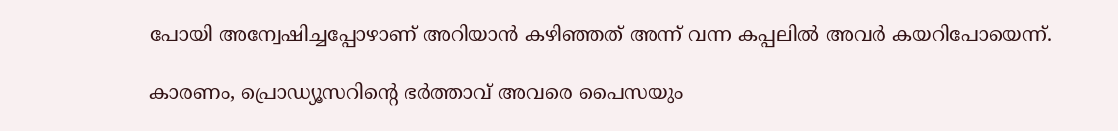പോയി അന്വേഷിച്ചപ്പോഴാണ് അറിയാന്‍ കഴിഞ്ഞത് അന്ന് വന്ന കപ്പലില്‍ അവര്‍ കയറിപോയെന്ന്.

കാരണം, പ്രൊഡ്യൂസറിന്റെ ഭര്‍ത്താവ് അവരെ പൈസയും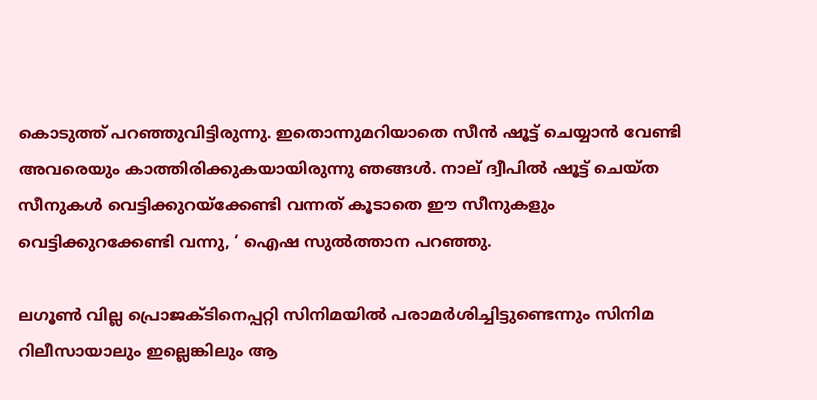കൊടുത്ത് പറഞ്ഞുവിട്ടിരുന്നു. ഇതൊന്നുമറിയാതെ സീന്‍ ഷൂട്ട് ചെയ്യാന്‍ വേണ്ടി അവരെയും കാത്തിരിക്കുകയായിരുന്നു ഞങ്ങള്‍. നാല് ദ്വീപില്‍ ഷൂട്ട് ചെയ്ത സീനുകള്‍ വെട്ടിക്കുറയ്‌ക്കേണ്ടി വന്നത് കൂടാതെ ഈ സീനുകളും വെട്ടിക്കുറക്കേണ്ടി വന്നു, ‘ ഐഷ സുല്‍ത്താന പറഞ്ഞു.

ലഗൂണ്‍ വില്ല പ്രൊജക്ടിനെപ്പറ്റി സിനിമയില്‍ പരാമര്‍ശിച്ചിട്ടുണ്ടെന്നും സിനിമ റിലീസായാലും ഇല്ലെങ്കിലും ആ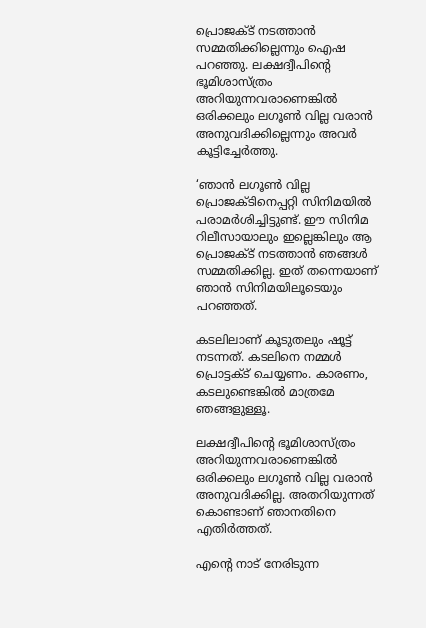പ്രൊജക്ട് നടത്താന്‍ സമ്മതിക്കില്ലെന്നും ഐഷ പറഞ്ഞു. ലക്ഷദ്വീപിന്റെ ഭൂമിശാസ്ത്രം അറിയുന്നവരാണെങ്കില്‍ ഒരിക്കലും ലഗൂണ്‍ വില്ല വരാന്‍ അനുവദിക്കില്ലെന്നും അവര്‍ കൂട്ടിച്ചേര്‍ത്തു.

‘ഞാന്‍ ലഗൂണ്‍ വില്ല പ്രൊജക്ടിനെപ്പറ്റി സിനിമയില്‍ പരാമര്‍ശിച്ചിട്ടുണ്ട്. ഈ സിനിമ റിലീസായാലും ഇല്ലെങ്കിലും ആ പ്രൊജക്ട് നടത്താന്‍ ഞങ്ങള്‍ സമ്മതിക്കില്ല. ഇത് തന്നെയാണ് ഞാന്‍ സിനിമയിലൂടെയും പറഞ്ഞത്.

കടലിലാണ് കൂടുതലും ഷൂട്ട് നടന്നത്. കടലിനെ നമ്മള്‍ പ്രൊട്ടക്ട് ചെയ്യണം. കാരണം, കടലുണ്ടെങ്കില്‍ മാത്രമേ ഞങ്ങളുള്ളൂ.

ലക്ഷദ്വീപിന്റെ ഭൂമിശാസ്ത്രം അറിയുന്നവരാണെങ്കില്‍ ഒരിക്കലും ലഗൂണ്‍ വില്ല വരാന്‍ അനുവദിക്കില്ല. അതറിയുന്നത് കൊണ്ടാണ് ഞാനതിനെ എതിര്‍ത്തത്.

എന്റെ നാട് നേരിടുന്ന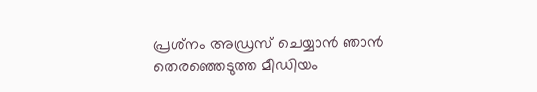പ്രശ്‌നം അഡ്രസ് ചെയ്യാന്‍ ഞാന്‍ തെരഞ്ഞെടുത്ത മീഡിയം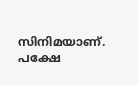സിനിമയാണ്. പക്ഷേ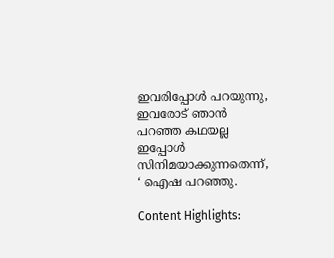ഇവരിപ്പോള്‍ പറയുന്നു, ഇവരോട് ഞാന്‍ പറഞ്ഞ കഥയല്ല ഇപ്പോള്‍ സിനിമയാക്കുന്നതെന്ന്, ‘ ഐഷ പറഞ്ഞു.

Content Highlights: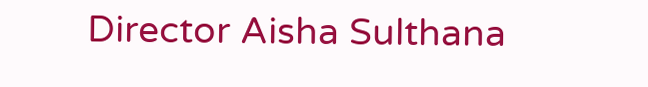Director Aisha Sulthana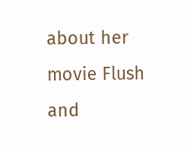about her movie Flush and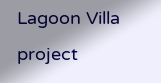Lagoon Villa project